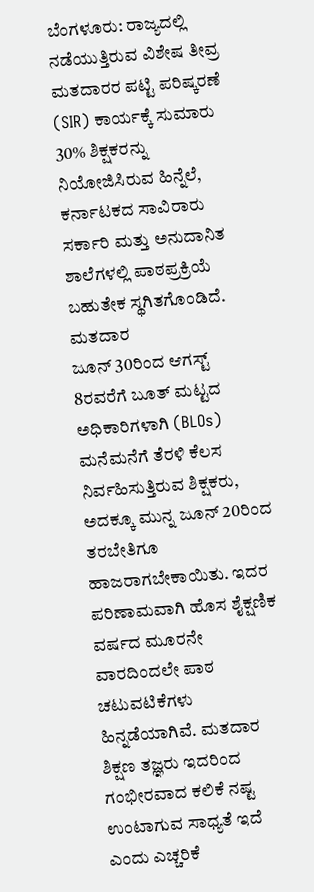ಬೆಂಗಳೂರು: ರಾಜ್ಯದಲ್ಲಿ ನಡೆಯುತ್ತಿರುವ ವಿಶೇಷ ತೀವ್ರ ಮತದಾರರ ಪಟ್ಟಿ ಪರಿಷ್ಕರಣೆ (SIR) ಕಾರ್ಯಕ್ಕೆ ಸುಮಾರು 30% ಶಿಕ್ಷಕರನ್ನು ನಿಯೋಜಿಸಿರುವ ಹಿನ್ನೆಲೆ, ಕರ್ನಾಟಕದ ಸಾವಿರಾರು ಸರ್ಕಾರಿ ಮತ್ತು ಅನುದಾನಿತ ಶಾಲೆಗಳಲ್ಲಿ ಪಾಠಪ್ರಕ್ರಿಯೆ ಬಹುತೇಕ ಸ್ಥಗಿತಗೊಂಡಿದೆ. ಮತದಾರ
ಜೂನ್ 30ರಿಂದ ಆಗಸ್ಟ್ 8ರವರೆಗೆ ಬೂತ್ ಮಟ್ಟದ ಅಧಿಕಾರಿಗಳಾಗಿ (BLOs) ಮನೆಮನೆಗೆ ತೆರಳಿ ಕೆಲಸ ನಿರ್ವಹಿಸುತ್ತಿರುವ ಶಿಕ್ಷಕರು, ಅದಕ್ಕೂ ಮುನ್ನ ಜೂನ್ 20ರಿಂದ ತರಬೇತಿಗೂ ಹಾಜರಾಗಬೇಕಾಯಿತು. ಇದರ ಪರಿಣಾಮವಾಗಿ ಹೊಸ ಶೈಕ್ಷಣಿಕ ವರ್ಷದ ಮೂರನೇ ವಾರದಿಂದಲೇ ಪಾಠ ಚಟುವಟಿಕೆಗಳು ಹಿನ್ನಡೆಯಾಗಿವೆ. ಮತದಾರ
ಶಿಕ್ಷಣ ತಜ್ಞರು ಇದರಿಂದ ಗಂಭೀರವಾದ ಕಲಿಕೆ ನಷ್ಟ ಉಂಟಾಗುವ ಸಾಧ್ಯತೆ ಇದೆ ಎಂದು ಎಚ್ಚರಿಕೆ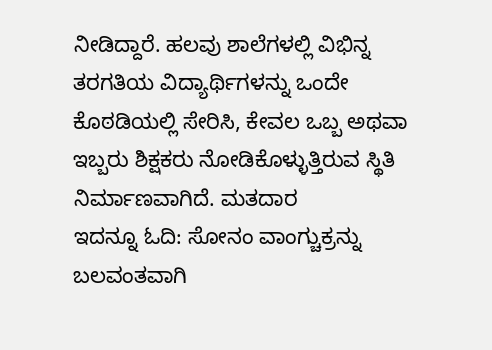ನೀಡಿದ್ದಾರೆ. ಹಲವು ಶಾಲೆಗಳಲ್ಲಿ ವಿಭಿನ್ನ ತರಗತಿಯ ವಿದ್ಯಾರ್ಥಿಗಳನ್ನು ಒಂದೇ ಕೊಠಡಿಯಲ್ಲಿ ಸೇರಿಸಿ, ಕೇವಲ ಒಬ್ಬ ಅಥವಾ ಇಬ್ಬರು ಶಿಕ್ಷಕರು ನೋಡಿಕೊಳ್ಳುತ್ತಿರುವ ಸ್ಥಿತಿ ನಿರ್ಮಾಣವಾಗಿದೆ. ಮತದಾರ
ಇದನ್ನೂ ಓದಿ: ಸೋನಂ ವಾಂಗ್ಚುಕ್ರನ್ನು ಬಲವಂತವಾಗಿ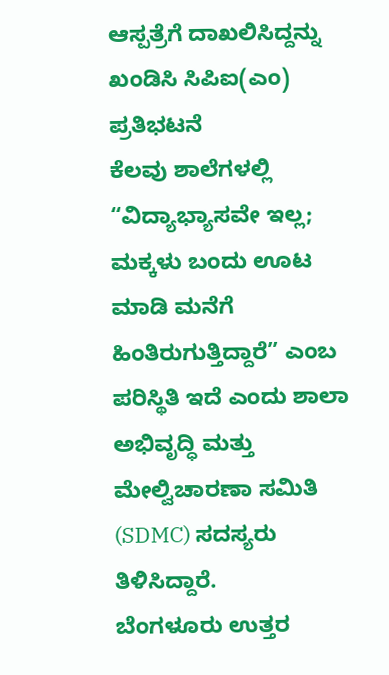ಆಸ್ಪತ್ರೆಗೆ ದಾಖಲಿಸಿದ್ದನ್ನು ಖಂಡಿಸಿ ಸಿಪಿಐ(ಎಂ) ಪ್ರತಿಭಟನೆ
ಕೆಲವು ಶಾಲೆಗಳಲ್ಲಿ “ವಿದ್ಯಾಭ್ಯಾಸವೇ ಇಲ್ಲ; ಮಕ್ಕಳು ಬಂದು ಊಟ ಮಾಡಿ ಮನೆಗೆ ಹಿಂತಿರುಗುತ್ತಿದ್ದಾರೆ” ಎಂಬ ಪರಿಸ್ಥಿತಿ ಇದೆ ಎಂದು ಶಾಲಾ ಅಭಿವೃದ್ಧಿ ಮತ್ತು ಮೇಲ್ವಿಚಾರಣಾ ಸಮಿತಿ (SDMC) ಸದಸ್ಯರು ತಿಳಿಸಿದ್ದಾರೆ.
ಬೆಂಗಳೂರು ಉತ್ತರ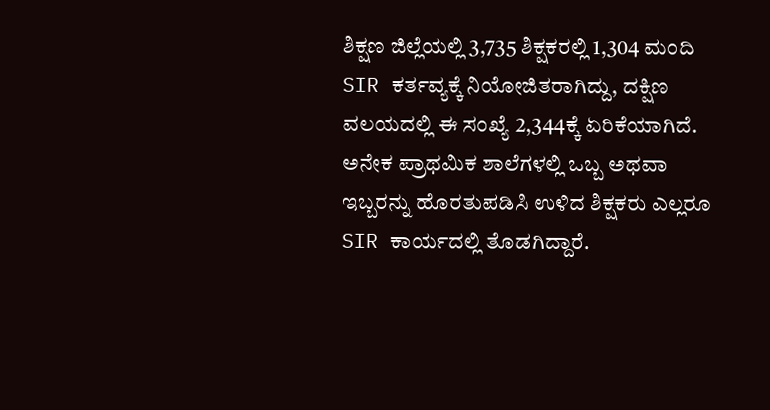ಶಿಕ್ಷಣ ಜಿಲ್ಲೆಯಲ್ಲಿ 3,735 ಶಿಕ್ಷಕರಲ್ಲಿ 1,304 ಮಂದಿ SIR ಕರ್ತವ್ಯಕ್ಕೆ ನಿಯೋಜಿತರಾಗಿದ್ದು, ದಕ್ಷಿಣ ವಲಯದಲ್ಲಿ ಈ ಸಂಖ್ಯೆ 2,344ಕ್ಕೆ ಏರಿಕೆಯಾಗಿದೆ. ಅನೇಕ ಪ್ರಾಥಮಿಕ ಶಾಲೆಗಳಲ್ಲಿ ಒಬ್ಬ ಅಥವಾ ಇಬ್ಬರನ್ನು ಹೊರತುಪಡಿಸಿ ಉಳಿದ ಶಿಕ್ಷಕರು ಎಲ್ಲರೂ SIR ಕಾರ್ಯದಲ್ಲಿ ತೊಡಗಿದ್ದಾರೆ.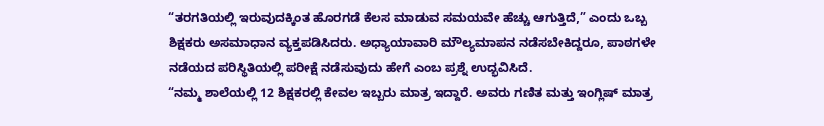“ತರಗತಿಯಲ್ಲಿ ಇರುವುದಕ್ಕಿಂತ ಹೊರಗಡೆ ಕೆಲಸ ಮಾಡುವ ಸಮಯವೇ ಹೆಚ್ಚು ಆಗುತ್ತಿದೆ,” ಎಂದು ಒಬ್ಬ ಶಿಕ್ಷಕರು ಅಸಮಾಧಾನ ವ್ಯಕ್ತಪಡಿಸಿದರು. ಅಧ್ಯಾಯಾವಾರಿ ಮೌಲ್ಯಮಾಪನ ನಡೆಸಬೇಕಿದ್ದರೂ, ಪಾಠಗಳೇ ನಡೆಯದ ಪರಿಸ್ಥಿತಿಯಲ್ಲಿ ಪರೀಕ್ಷೆ ನಡೆಸುವುದು ಹೇಗೆ ಎಂಬ ಪ್ರಶ್ನೆ ಉದ್ಭವಿಸಿದೆ.
“ನಮ್ಮ ಶಾಲೆಯಲ್ಲಿ 12 ಶಿಕ್ಷಕರಲ್ಲಿ ಕೇವಲ ಇಬ್ಬರು ಮಾತ್ರ ಇದ್ದಾರೆ. ಅವರು ಗಣಿತ ಮತ್ತು ಇಂಗ್ಲಿಷ್ ಮಾತ್ರ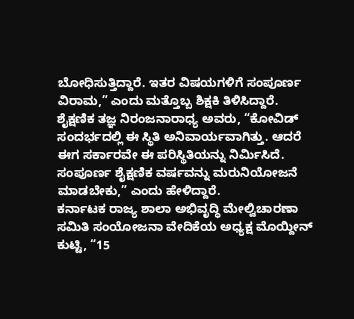ಬೋಧಿಸುತ್ತಿದ್ದಾರೆ. ಇತರ ವಿಷಯಗಳಿಗೆ ಸಂಪೂರ್ಣ ವಿರಾಮ,” ಎಂದು ಮತ್ತೊಬ್ಬ ಶಿಕ್ಷಕಿ ತಿಳಿಸಿದ್ದಾರೆ.
ಶೈಕ್ಷಣಿಕ ತಜ್ಞ ನಿರಂಜನಾರಾಧ್ಯ ಅವರು, “ಕೋವಿಡ್ ಸಂದರ್ಭದಲ್ಲಿ ಈ ಸ್ಥಿತಿ ಅನಿವಾರ್ಯವಾಗಿತ್ತು. ಆದರೆ ಈಗ ಸರ್ಕಾರವೇ ಈ ಪರಿಸ್ಥಿತಿಯನ್ನು ನಿರ್ಮಿಸಿದೆ. ಸಂಪೂರ್ಣ ಶೈಕ್ಷಣಿಕ ವರ್ಷವನ್ನು ಮರುನಿಯೋಜನೆ ಮಾಡಬೇಕು,” ಎಂದು ಹೇಳಿದ್ದಾರೆ.
ಕರ್ನಾಟಕ ರಾಜ್ಯ ಶಾಲಾ ಅಭಿವೃದ್ಧಿ ಮೇಲ್ವಿಚಾರಣಾ ಸಮಿತಿ ಸಂಯೋಜನಾ ವೇದಿಕೆಯ ಅಧ್ಯಕ್ಷ ಮೊಯ್ದೀನ್ ಕುಟ್ಟಿ, “15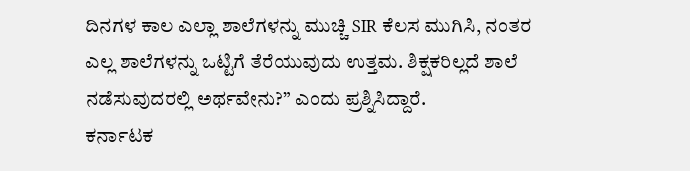ದಿನಗಳ ಕಾಲ ಎಲ್ಲಾ ಶಾಲೆಗಳನ್ನು ಮುಚ್ಚಿ SIR ಕೆಲಸ ಮುಗಿಸಿ, ನಂತರ ಎಲ್ಲ ಶಾಲೆಗಳನ್ನು ಒಟ್ಟಿಗೆ ತೆರೆಯುವುದು ಉತ್ತಮ. ಶಿಕ್ಷಕರಿಲ್ಲದೆ ಶಾಲೆ ನಡೆಸುವುದರಲ್ಲಿ ಅರ್ಥವೇನು?” ಎಂದು ಪ್ರಶ್ನಿಸಿದ್ದಾರೆ.
ಕರ್ನಾಟಕ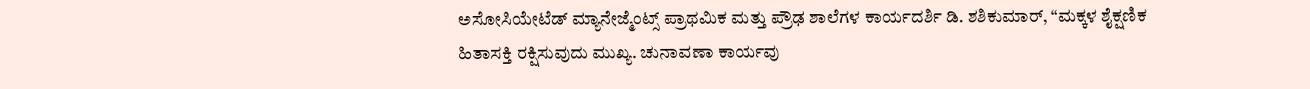ಅಸೋಸಿಯೇಟೆಡ್ ಮ್ಯಾನೇಜ್ಮೆಂಟ್ಸ್ ಪ್ರಾಥಮಿಕ ಮತ್ತು ಪ್ರೌಢ ಶಾಲೆಗಳ ಕಾರ್ಯದರ್ಶಿ ಡಿ. ಶಶಿಕುಮಾರ್, “ಮಕ್ಕಳ ಶೈಕ್ಷಣಿಕ ಹಿತಾಸಕ್ತಿ ರಕ್ಷಿಸುವುದು ಮುಖ್ಯ. ಚುನಾವಣಾ ಕಾರ್ಯವು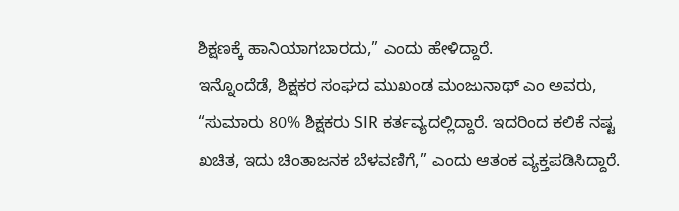ಶಿಕ್ಷಣಕ್ಕೆ ಹಾನಿಯಾಗಬಾರದು,” ಎಂದು ಹೇಳಿದ್ದಾರೆ.
ಇನ್ನೊಂದೆಡೆ, ಶಿಕ್ಷಕರ ಸಂಘದ ಮುಖಂಡ ಮಂಜುನಾಥ್ ಎಂ ಅವರು, “ಸುಮಾರು 80% ಶಿಕ್ಷಕರು SIR ಕರ್ತವ್ಯದಲ್ಲಿದ್ದಾರೆ. ಇದರಿಂದ ಕಲಿಕೆ ನಷ್ಟ ಖಚಿತ, ಇದು ಚಿಂತಾಜನಕ ಬೆಳವಣಿಗೆ,” ಎಂದು ಆತಂಕ ವ್ಯಕ್ತಪಡಿಸಿದ್ದಾರೆ.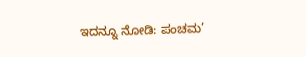ಇದನ್ನೂ ನೋಡಿ: ಪಂಚಮ’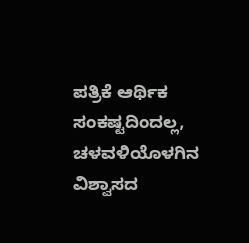ಪತ್ರಿಕೆ ಆರ್ಥಿಕ ಸಂಕಷ್ಟದಿಂದಲ್ಲ, ಚಳವಳಿಯೊಳಗಿನ ವಿಶ್ವಾಸದ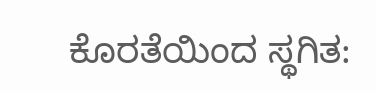ಕೊರತೆಯಿಂದ ಸ್ಥಗಿತ: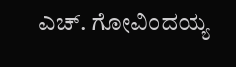ಎಚ್. ಗೋವಿಂದಯ್ಯ